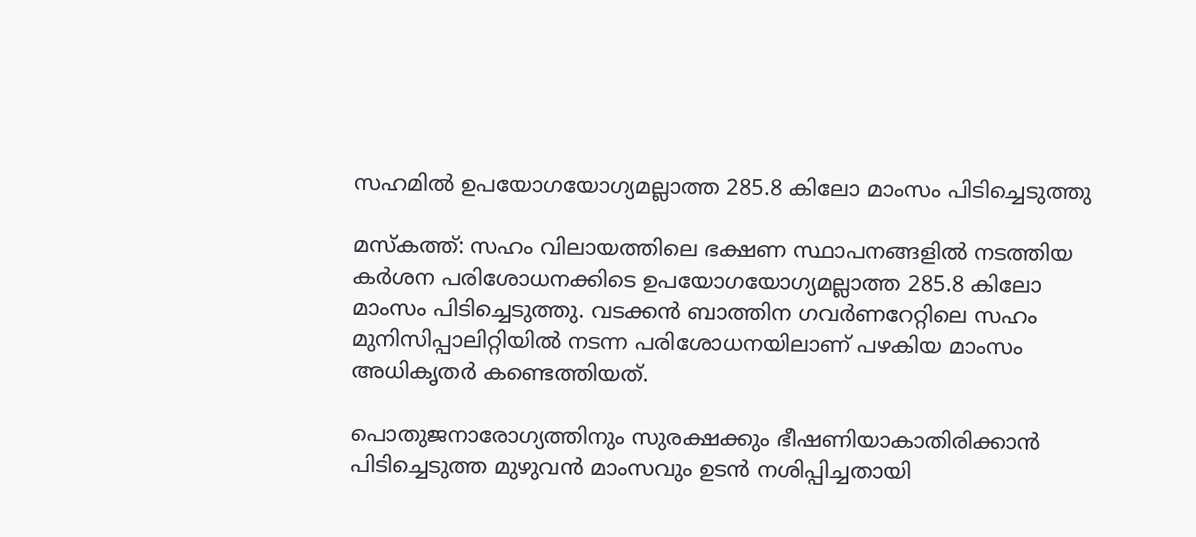സഹമിൽ ഉപയോഗയോഗ്യമല്ലാത്ത 285.8 കിലോ മാംസം പിടിച്ചെടുത്തു

മസ്കത്ത്: സഹം വിലായത്തിലെ ഭക്ഷണ സ്ഥാപനങ്ങളിൽ നടത്തിയ കർശന പരിശോധനക്കിടെ ഉപയോഗയോഗ്യമല്ലാത്ത 285.8 കിലോ മാംസം പിടിച്ചെടുത്തു. വടക്കൻ ബാത്തിന ഗവർണറേറ്റിലെ സഹം മുനിസിപ്പാലിറ്റിയിൽ നടന്ന പരിശോധനയിലാണ് പഴകിയ മാംസം അധികൃതർ കണ്ടെത്തിയത്.

പൊതുജനാരോഗ്യത്തിനും സുരക്ഷക്കും ഭീഷണിയാകാതിരിക്കാൻ പിടിച്ചെടുത്ത മുഴുവൻ മാംസവും ഉടൻ നശിപ്പിച്ചതായി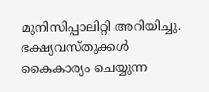മുനിസിപ്പാലിറ്റി അറിയിച്ചു. ഭക്ഷ്യവസ്തുക്കൾ കൈകാര്യം ചെയ്യുന്ന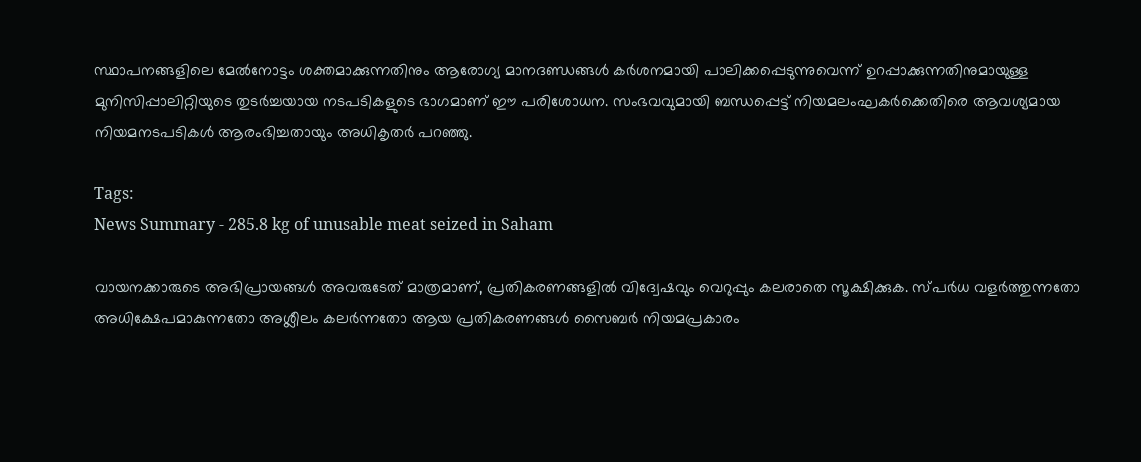സ്ഥാപനങ്ങളിലെ മേൽനോട്ടം ശക്തമാക്കുന്നതിനും ആരോഗ്യ മാനദണ്ഡങ്ങൾ കർശനമായി പാലിക്കപ്പെടുന്നുവെന്ന് ഉറപ്പാക്കുന്നതിനുമായുള്ള മുനിസിപ്പാലിറ്റിയുടെ തുടർച്ചയായ നടപടികളുടെ ഭാഗമാണ് ഈ പരിശോധന. സംഭവവുമായി ബന്ധപ്പെട്ട് നിയമലംഘകർക്കെതിരെ ആവശ്യമായ നിയമനടപടികൾ ആരംഭിച്ചതായും അധികൃതർ പറഞ്ഞു.

Tags:
News Summary - 285.8 kg of unusable meat seized in Saham

വായനക്കാരുടെ അഭിപ്രായങ്ങള്‍ അവരുടേത് മാത്രമാണ്, പ്രതികരണങ്ങളിൽ വിദ്വേഷവും വെറുപ്പും കലരാതെ സൂക്ഷിക്കുക. സ്പർധ വളർത്തുന്നതോ അധിക്ഷേപമാകുന്നതോ അശ്ലീലം കലർന്നതോ ആയ പ്രതികരണങ്ങൾ സൈബർ നിയമപ്രകാരം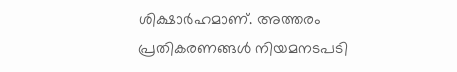ശിക്ഷാർഹമാണ്. അത്തരം പ്രതികരണങ്ങൾ നിയമനടപടി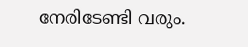നേരിടേണ്ടി വരും.